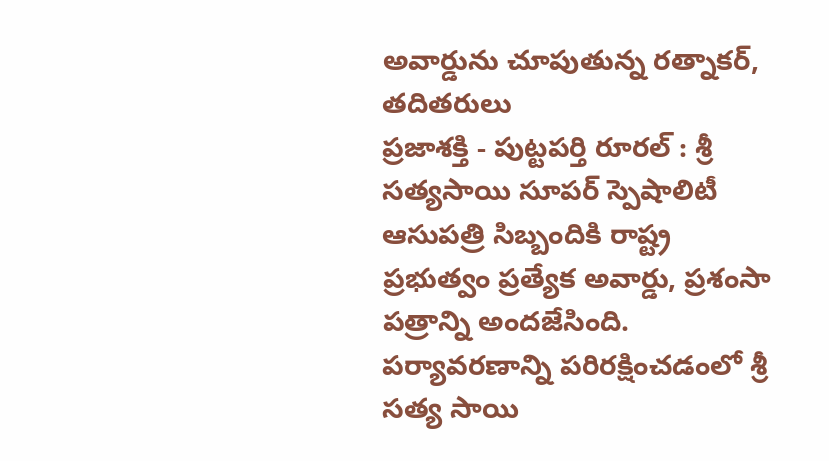అవార్డును చూపుతున్న రత్నాకర్, తదితరులు
ప్రజాశక్తి - పుట్టపర్తి రూరల్ : శ్రీ సత్యసాయి సూపర్ స్పెషాలిటీ ఆసుపత్రి సిబ్బందికి రాష్ట్ర ప్రభుత్వం ప్రత్యేక అవార్డు, ప్రశంసా పత్రాన్ని అందజేసింది. పర్యావరణాన్ని పరిరక్షించడంలో శ్రీ సత్య సాయి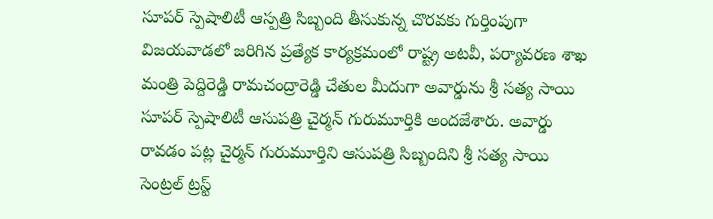సూపర్ స్పెషాలిటీ ఆస్పత్రి సిబ్బంది తీసుకున్న చొరవకు గుర్తింపుగా విజయవాడలో జరిగిన ప్రత్యేక కార్యక్రమంలో రాష్ట్ర అటవీ, పర్యావరణ శాఖ మంత్రి పెద్దిరెడ్డి రామచంద్రారెడ్డి చేతుల మీదుగా అవార్డును శ్రీ సత్య సాయి సూపర్ స్పెషాలిటీ ఆసుపత్రి చైర్మన్ గురుమూర్తికి అందజేశారు. అవార్డు రావడం పట్ల చైర్మన్ గురుమూర్తిని ఆసుపత్రి సిబ్బందిని శ్రీ సత్య సాయి సెంట్రల్ ట్రస్ట్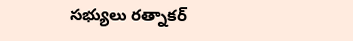సభ్యులు రత్నాకర్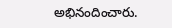అభినందించారు.